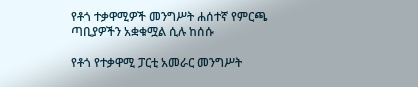የቶጎ ተቃዋሚዎች መንግሥት ሐሰተኛ የምርጫ ጣቢያዎችን አቋቁሟል ሲሉ ከሰሱ

የቶጎ የተቃዋሚ ፓርቲ አመራር መንግሥት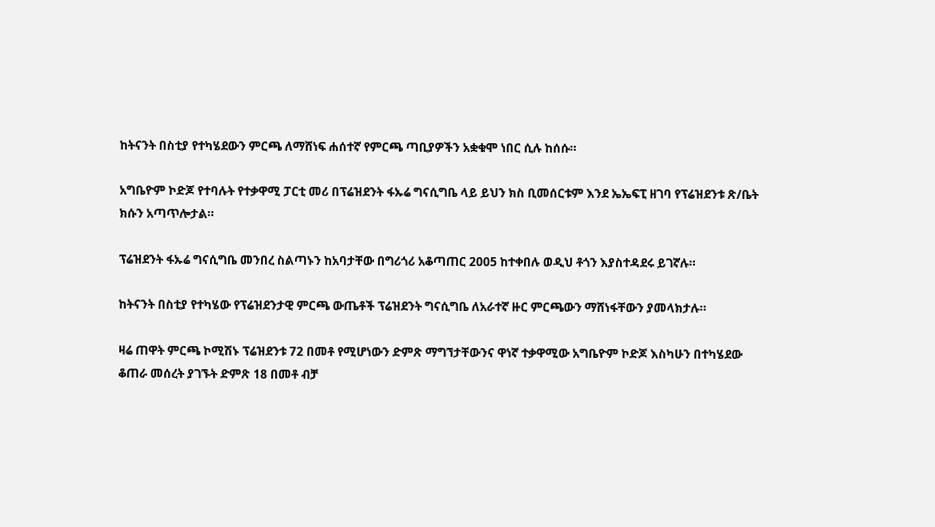ከትናንት በስቲያ የተካሄደውን ምርጫ ለማሸነፍ ሐሰተኛ የምርጫ ጣቢያዎችን አቋቁሞ ነበር ሲሉ ከሰሱ።

አግቤዮም ኮድጆ የተባሉት የተቃዋሚ ፓርቲ መሪ በፕሬዝደንት ፋኡሬ ግናሲግቤ ላይ ይህን ክስ ቢመሰርቱም እንደ ኤኤፍፒ ዘገባ የፕሬዝደንቱ ጽ/ቤት ክሱን አጣጥሎታል።

ፕሬዝደንት ፋኡሬ ግናሲግቤ መንበረ ስልጣኑን ከአባታቸው በግሪጎሪ አቆጣጠር 2005 ከተቀበሉ ወዲህ ቶጎን እያስተዳደሩ ይገኛሉ።

ከትናንት በስቲያ የተካሄው የፕሬዝደንታዊ ምርጫ ውጤቶች ፕሬዝደንት ግናሲግቤ ለአራተኛ ዙር ምርጫውን ማሸነፋቸውን ያመላክታሉ።

ዛሬ ጠዋት ምርጫ ኮሚሽኑ ፕሬዝደንቱ 72 በመቶ የሚሆነውን ድምጽ ማግኘታቸውንና ዋነኛ ተቃዋሚው አግቤዮም ኮድጆ እስካሁን በተካሄደው ቆጠራ መሰረት ያገኙት ድምጽ 18 በመቶ ብቻ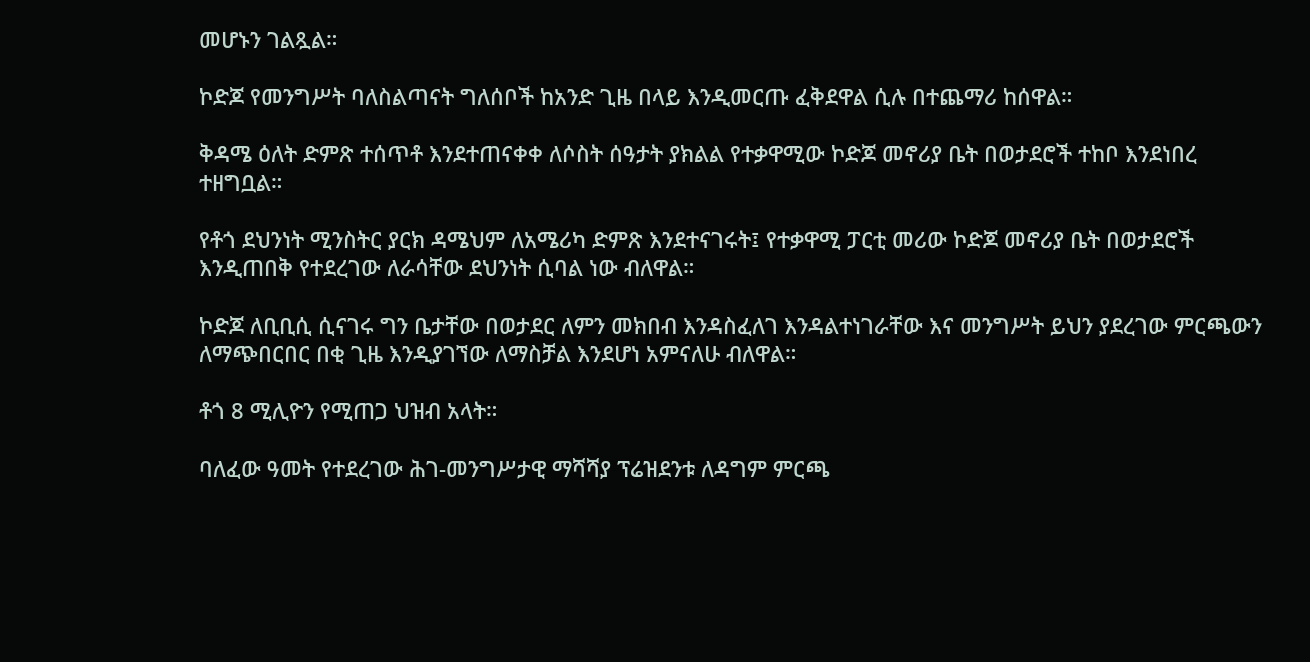መሆኑን ገልጿል።

ኮድጆ የመንግሥት ባለስልጣናት ግለሰቦች ከአንድ ጊዜ በላይ እንዲመርጡ ፈቅደዋል ሲሉ በተጨማሪ ከሰዋል።

ቅዳሜ ዕለት ድምጽ ተሰጥቶ እንደተጠናቀቀ ለሶስት ሰዓታት ያክልል የተቃዋሚው ኮድጆ መኖሪያ ቤት በወታደሮች ተከቦ እንደነበረ ተዘግቧል።

የቶጎ ደህንነት ሚንስትር ያርክ ዳሜህም ለአሜሪካ ድምጽ እንደተናገሩት፤ የተቃዋሚ ፓርቲ መሪው ኮድጆ መኖሪያ ቤት በወታደሮች እንዲጠበቅ የተደረገው ለራሳቸው ደህንነት ሲባል ነው ብለዋል።

ኮድጆ ለቢቢሲ ሲናገሩ ግን ቤታቸው በወታደር ለምን መክበብ እንዳስፈለገ እንዳልተነገራቸው እና መንግሥት ይህን ያደረገው ምርጫውን ለማጭበርበር በቂ ጊዜ እንዲያገኘው ለማስቻል እንደሆነ አምናለሁ ብለዋል።

ቶጎ 8 ሚሊዮን የሚጠጋ ህዝብ አላት።

ባለፈው ዓመት የተደረገው ሕገ-መንግሥታዊ ማሻሻያ ፕሬዝደንቱ ለዳግም ምርጫ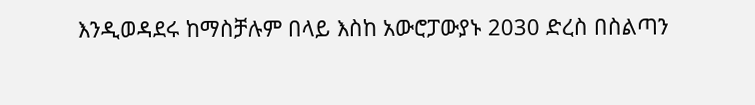እንዲወዳደሩ ከማስቻሉም በላይ እስከ አውሮፓውያኑ 2030 ድረስ በስልጣን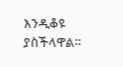እንዲቆዩ ያስችላዋል።